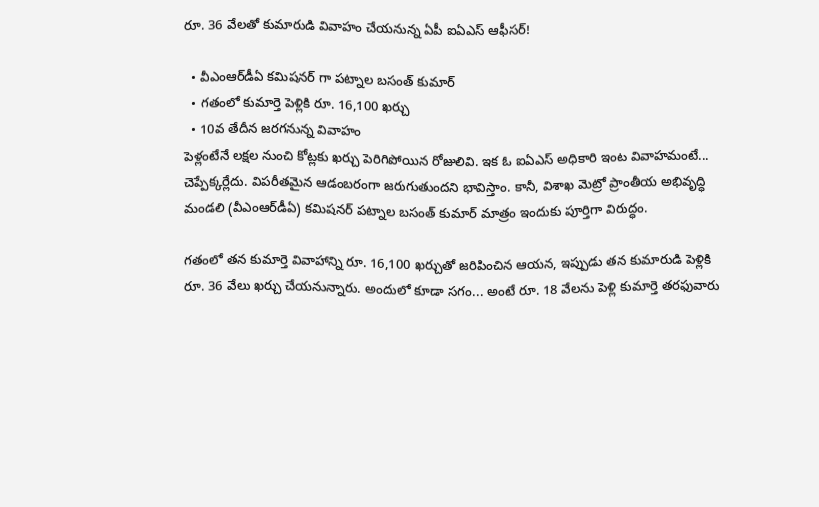రూ. 36 వేలతో కుమారుడి వివాహం చేయనున్న ఏపీ ఐఏఎస్ ఆఫీసర్!

  • వీఎంఆర్‌డీఏ కమిషనర్‌ గా పట్నాల బసంత్‌ కుమార్‌
  • గతంలో కుమార్తె పెళ్లికి రూ. 16,100 ఖర్చు
  • 10వ తేదీన జరగనున్న వివాహం
పెళ్లంటేనే లక్షల నుంచి కోట్లకు ఖర్చు పెరిగిపోయిన రోజులివి. ఇక ఓ ఐఏఎస్ అధికారి ఇంట వివాహమంటే... చెప్పేక్కర్లేదు. విపరీతమైన ఆడంబరంగా జరుగుతుందని భావిస్తాం. కానీ, విశాఖ మెట్రో ప్రాంతీయ అభివృద్ధి మండలి (వీఎంఆర్‌డీఏ) కమిషనర్‌ పట్నాల బసంత్‌ కుమార్‌ మాత్రం ఇందుకు పూర్తిగా విరుద్ధం.

గతంలో తన కుమార్తె వివాహాన్ని రూ. 16,100 ఖర్చుతో జరిపించిన ఆయన, ఇప్పుడు తన కుమారుడి పెళ్లికి రూ. 36 వేలు ఖర్చు చేయనున్నారు. అందులో కూడా సగం... అంటే రూ. 18 వేలను పెళ్లి కుమార్తె తరఫువారు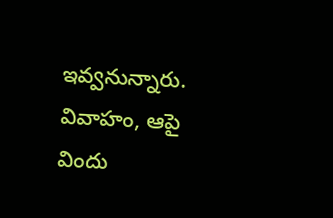ఇవ్వనున్నారు. వివాహం, ఆపై విందు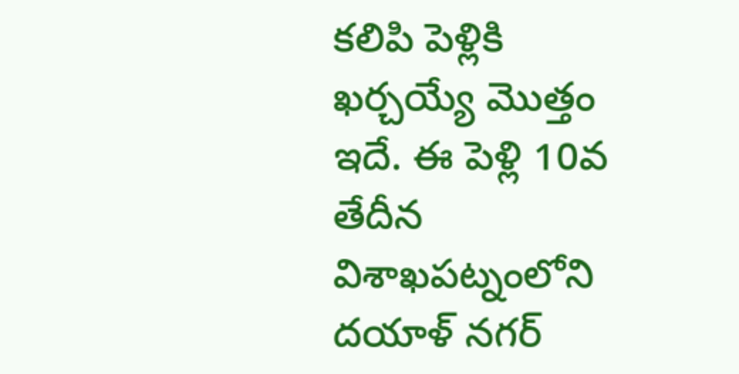కలిపి పెళ్లికి ఖర్చయ్యే మొత్తం ఇదే. ఈ పెళ్లి 10వ తేదీన విశాఖపట్నంలోని దయాళ్ నగర్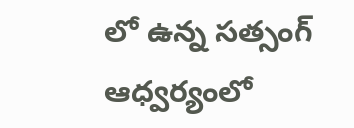లో ఉన్న సత్సంగ్ ఆధ్వర్యంలో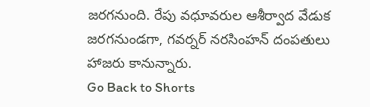జరగనుంది. రేపు వధూవరుల ఆశీర్వాద వేడుక జరగనుండగా, గవర్నర్ నరసింహన్ దంపతులు హాజరు కానున్నారు.
Go Back to Shorts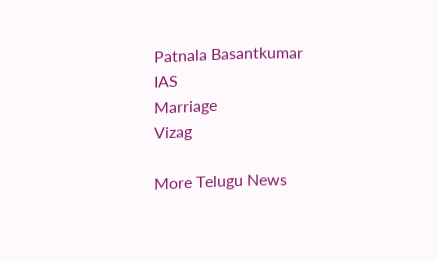Patnala Basantkumar
IAS
Marriage
Vizag

More Telugu News